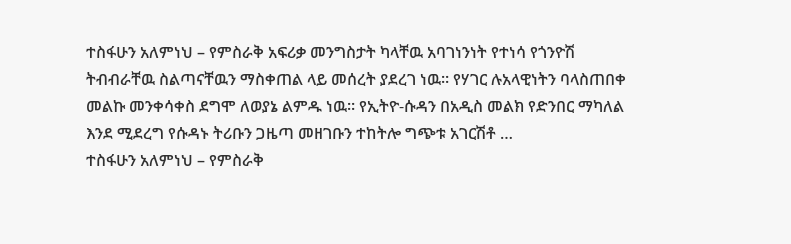ተስፋሁን አለምነህ – የምስራቅ አፍሪቃ መንግስታት ካላቸዉ አባገነንነት የተነሳ የጎንዮሽ ትብብራቸዉ ስልጣናቸዉን ማስቀጠል ላይ መሰረት ያደረገ ነዉ። የሃገር ሉአላዊነትን ባላስጠበቀ መልኩ መንቀሳቀስ ደግሞ ለወያኔ ልምዱ ነዉ። የኢትዮ-ሱዳን በአዲስ መልክ የድንበር ማካለል እንደ ሚደረግ የሱዳኑ ትሪቡን ጋዜጣ መዘገቡን ተከትሎ ግጭቱ አገርሽቶ …
ተስፋሁን አለምነህ – የምስራቅ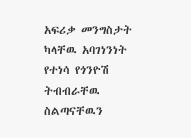አፍሪቃ መንግስታት ካላቸዉ አባገነንነት የተነሳ የጎንዮሽ ትብብራቸዉ ስልጣናቸዉን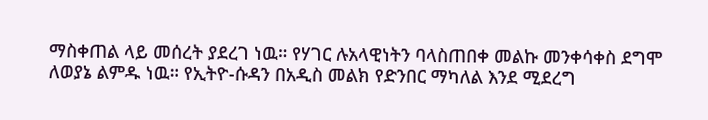ማስቀጠል ላይ መሰረት ያደረገ ነዉ። የሃገር ሉአላዊነትን ባላስጠበቀ መልኩ መንቀሳቀስ ደግሞ ለወያኔ ልምዱ ነዉ። የኢትዮ-ሱዳን በአዲስ መልክ የድንበር ማካለል እንደ ሚደረግ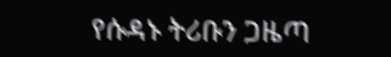የሱዳኑ ትሪቡን ጋዜጣ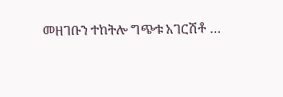መዘገቡን ተከትሎ ግጭቱ አገርሽቶ …